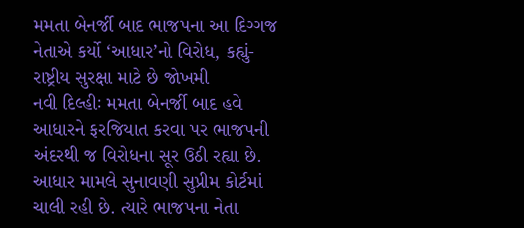મમતા બેનર્જી બાદ ભાજપના આ દિગ્ગજ નેતાએ કર્યો ‘આધાર’નો વિરોધ, કહ્યું- રાષ્ટ્રીય સુરક્ષા માટે છે જોખમી
નવી દિલ્હીઃ મમતા બેનર્જી બાદ હવે આધારને ફરજિયાત કરવા પર ભાજપની અંદરથી જ વિરોધના સૂર ઉઠી રહ્યા છે. આધાર મામલે સુનાવણી સુપ્રીમ કોર્ટમાં ચાલી રહી છે. ત્યારે ભાજપના નેતા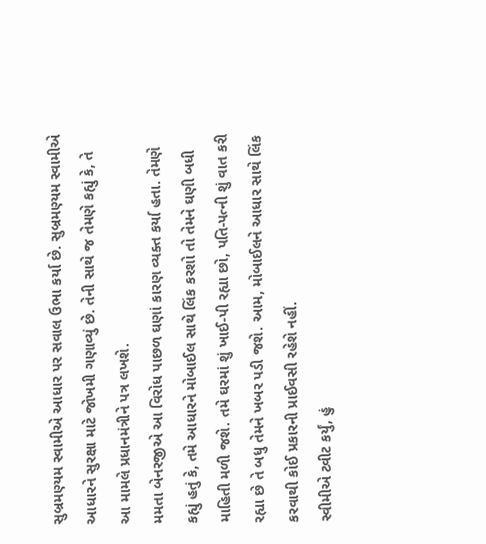સુબ્રમણ્યમ સ્વામીએ આધાર પર સવાલ ઉભા કર્યા છે. સુબ્રમણ્યમ સ્વામીએ આધારને સુરક્ષા માટે જોખમી ગણાવ્યું છે. તેની સાથે જ તેમણે કહ્યું કે, તે આ મામલે પ્રધાનમંત્રીને પત્ર લખશે.
મમતા બેનરજીએ આ વિરોધ પાછળ ઘણાં કારણ વ્યક્ત કર્યા હતા. તેમણે કહ્યું હતું કે, તમે આધારને મોબાઈલ સાથે લિંક કરશો તો તેમને ઘણી બધી માહિતી મળી જશે. તમે ઘરમાં શું ખાઈ-પી રહ્યા છો, પતિ-પત્ની શું વાત કરી રહ્યા છે તે બધુ તેમને ખબર પડી જશે. આમ, મોબાઈલને આધાર સાથે લિંક કરવાથી કોઈ પ્રકારની પ્રાઈવસી રહેશે નહીં.
સ્વીમીએ ટ્વીટ કર્યું, હું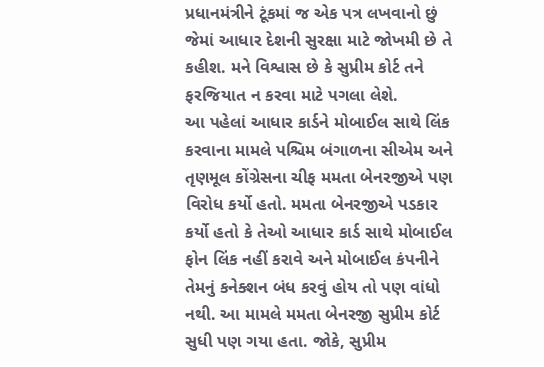પ્રધાનમંત્રીને ટૂંકમાં જ એક પત્ર લખવાનો છું જેમાં આધાર દેશની સુરક્ષા માટે જોખમી છે તે કહીશ. મને વિશ્વાસ છે કે સુપ્રીમ કોર્ટ તને ફરજિયાત ન કરવા માટે પગલા લેશે.
આ પહેલાં આધાર કાર્ડને મોબાઈલ સાથે લિંક કરવાના મામલે પશ્ચિમ બંગાળના સીએમ અને તૃણમૂલ કોંગ્રેસના ચીફ મમતા બેનરજીએ પણ વિરોધ કર્યો હતો. મમતા બેનરજીએ પડકાર કર્યો હતો કે તેઓ આધાર કાર્ડ સાથે મોબાઈલ ફોન લિંક નહીં કરાવે અને મોબાઈલ કંપનીને તેમનું કનેક્શન બંધ કરવું હોય તો પણ વાંધો નથી. આ મામલે મમતા બેનરજી સુપ્રીમ કોર્ટ સુધી પણ ગયા હતા. જોકે, સુપ્રીમ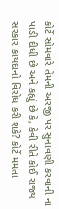કોર્ટે સોમવારે તેમની અરજી પર સુનાવણી કરવાની ના પાડી દીધી છે અને કહ્યું છે કે, કેવી રીતે કોઈ રાજ્ય સરકાર કાયદાનો વિરોધ કરી શકે? કોર્ટે મમતા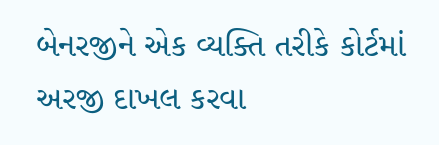બેનરજીને એક વ્યક્તિ તરીકે કોર્ટમાં અરજી દાખલ કરવા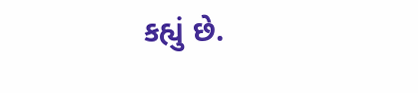કહ્યું છે.